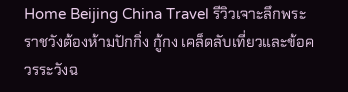Home Beijing China Travel รีวิวเจาะลึกพระราชวังต้องห้ามปักกิ่ง กู้กง เคล็ดลับเที่ยวและข้อควรระวังฉ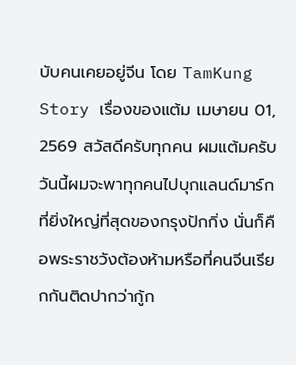บับคนเคยอยู่จีน โดย TamKung Story เรื่องของแต้ม เมษายน 01, 2569 สวัสดีครับทุกคน ผมแต้มครับ วันนี้ผมจะพาทุกคนไปบุกแลนด์มาร์กที่ยิ่งใหญ่ที่สุดของกรุงปักกิ่ง นั่นก็คือพระราชวังต้องห้ามหรือที่คนจีนเรียกกันติดปากว่ากู้ก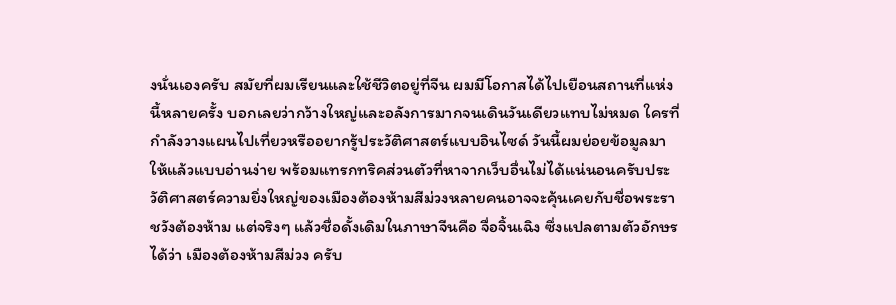งนั่นเองครับ สมัยที่ผมเรียนและใช้ชีวิตอยู่ที่จีน ผมมีโอกาสได้ไปเยือนสถานที่แห่งนี้หลายครั้ง บอกเลยว่ากว้างใหญ่และอลังการมากจนเดินวันเดียวแทบไม่หมด ใครที่กำลังวางแผนไปเที่ยวหรืออยากรู้ประวัติศาสตร์แบบอินไซด์ วันนี้ผมย่อยข้อมูลมาให้แล้วแบบอ่านง่าย พร้อมแทรกทริคส่วนตัวที่หาจากเว็บอื่นไม่ได้แน่นอนครับประวัติศาสตร์ความยิ่งใหญ่ของเมืองต้องห้ามสีม่วงหลายคนอาจจะคุ้นเคยกับชื่อพระราชวังต้องห้าม แต่จริงๆ แล้วชื่อดั้งเดิมในภาษาจีนคือ จื่อจิ้นเฉิง ซึ่งแปลตามตัวอักษรได้ว่า เมืองต้องห้ามสีม่วง ครับ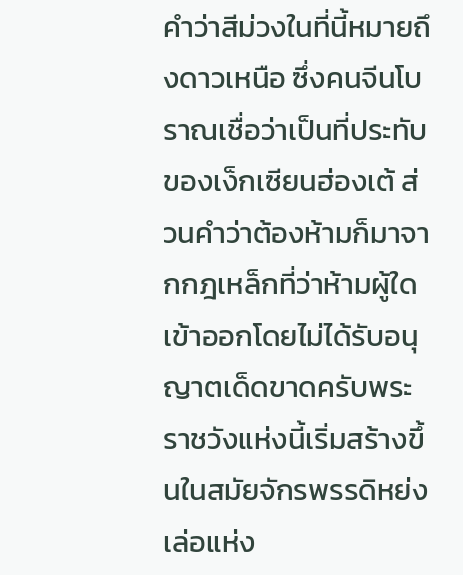คำว่าสีม่วงในที่นี้หมายถึงดาวเหนือ ซึ่งคนจีนโบราณเชื่อว่าเป็นที่ประทับของเง็กเซียนฮ่องเต้ ส่วนคำว่าต้องห้ามก็มาจากกฎเหล็กที่ว่าห้ามผู้ใดเข้าออกโดยไม่ได้รับอนุญาตเด็ดขาดครับพระราชวังแห่งนี้เริ่มสร้างขึ้นในสมัยจักรพรรดิหย่งเล่อแห่ง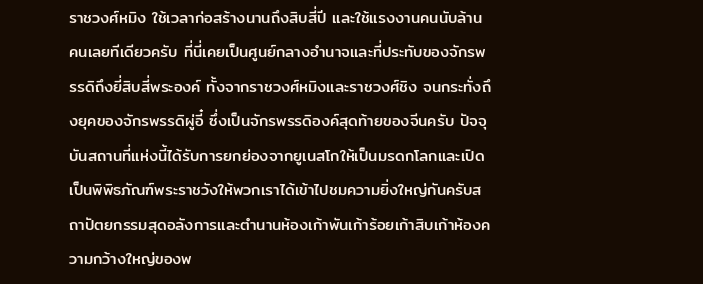ราชวงศ์หมิง ใช้เวลาก่อสร้างนานถึงสิบสี่ปี และใช้แรงงานคนนับล้านคนเลยทีเดียวครับ ที่นี่เคยเป็นศูนย์กลางอำนาจและที่ประทับของจักรพรรดิถึงยี่สิบสี่พระองค์ ทั้งจากราชวงศ์หมิงและราชวงศ์ชิง จนกระทั่งถึงยุคของจักรพรรดิผู่อี๋ ซึ่งเป็นจักรพรรดิองค์สุดท้ายของจีนครับ ปัจจุบันสถานที่แห่งนี้ได้รับการยกย่องจากยูเนสโกให้เป็นมรดกโลกและเปิดเป็นพิพิธภัณฑ์พระราชวังให้พวกเราได้เข้าไปชมความยิ่งใหญ่กันครับสถาปัตยกรรมสุดอลังการและตำนานห้องเก้าพันเก้าร้อยเก้าสิบเก้าห้องความกว้างใหญ่ของพ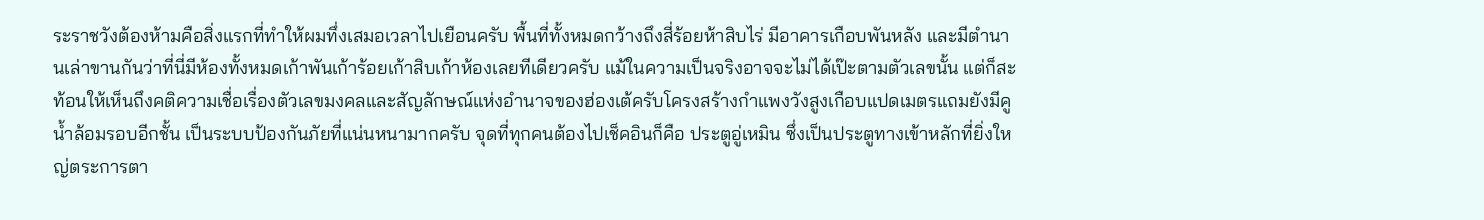ระราชวังต้องห้ามคือสิ่งแรกที่ทำให้ผมทึ่งเสมอเวลาไปเยือนครับ พื้นที่ทั้งหมดกว้างถึงสี่ร้อยห้าสิบไร่ มีอาคารเกือบพันหลัง และมีตำนานเล่าขานกันว่าที่นี่มีห้องทั้งหมดเก้าพันเก้าร้อยเก้าสิบเก้าห้องเลยทีเดียวครับ แม้ในความเป็นจริงอาจจะไม่ได้เป๊ะตามตัวเลขนั้น แต่ก็สะท้อนให้เห็นถึงคติความเชื่อเรื่องตัวเลขมงคลและสัญลักษณ์แห่งอำนาจของฮ่องเต้ครับโครงสร้างกำแพงวังสูงเกือบแปดเมตรแถมยังมีคูน้ำล้อมรอบอีกชั้น เป็นระบบป้องกันภัยที่แน่นหนามากครับ จุดที่ทุกคนต้องไปเช็คอินก็คือ ประตูอู่เหมิน ซึ่งเป็นประตูทางเข้าหลักที่ยิ่งใหญ่ตระการตา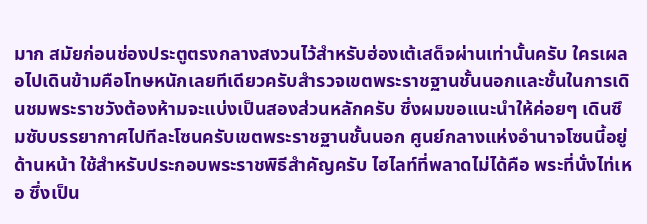มาก สมัยก่อนช่องประตูตรงกลางสงวนไว้สำหรับฮ่องเต้เสด็จผ่านเท่านั้นครับ ใครเผลอไปเดินข้ามคือโทษหนักเลยทีเดียวครับสำรวจเขตพระราชฐานชั้นนอกและชั้นในการเดินชมพระราชวังต้องห้ามจะแบ่งเป็นสองส่วนหลักครับ ซึ่งผมขอแนะนำให้ค่อยๆ เดินซึมซับบรรยากาศไปทีละโซนครับเขตพระราชฐานชั้นนอก ศูนย์กลางแห่งอำนาจโซนนี้อยู่ด้านหน้า ใช้สำหรับประกอบพระราชพิธีสำคัญครับ ไฮไลท์ที่พลาดไม่ได้คือ พระที่นั่งไท่เหอ ซึ่งเป็น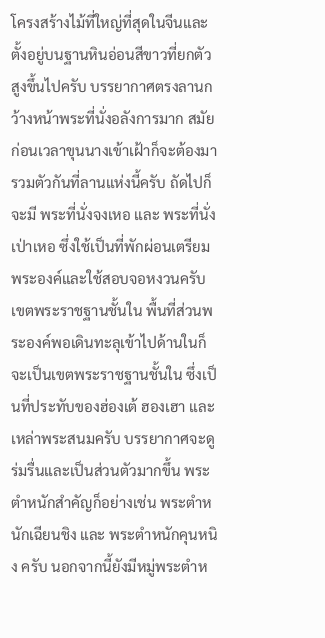โครงสร้างไม้ที่ใหญ่ที่สุดในจีนและตั้งอยู่บนฐานหินอ่อนสีขาวที่ยกตัวสูงขึ้นไปครับ บรรยากาศตรงลานกว้างหน้าพระที่นั่งอลังการมาก สมัยก่อนเวลาขุนนางเข้าเฝ้าก็จะต้องมารวมตัวกันที่ลานแห่งนี้ครับ ถัดไปก็จะมี พระที่นั่งจงเหอ และ พระที่นั่งเป่าเหอ ซึ่งใช้เป็นที่พักผ่อนเตรียมพระองค์และใช้สอบจอหงวนครับเขตพระราชฐานชั้นใน พื้นที่ส่วนพระองค์พอเดินทะลุเข้าไปด้านในก็จะเป็นเขตพระราชฐานชั้นใน ซึ่งเป็นที่ประทับของฮ่องเต้ ฮองเฮา และเหล่าพระสนมครับ บรรยากาศจะดูร่มรื่นและเป็นส่วนตัวมากขึ้น พระตำหนักสำคัญก็อย่างเช่น พระตำหนักเฉียนชิง และ พระตำหนักคุนหนิง ครับ นอกจากนี้ยังมีหมู่พระตำห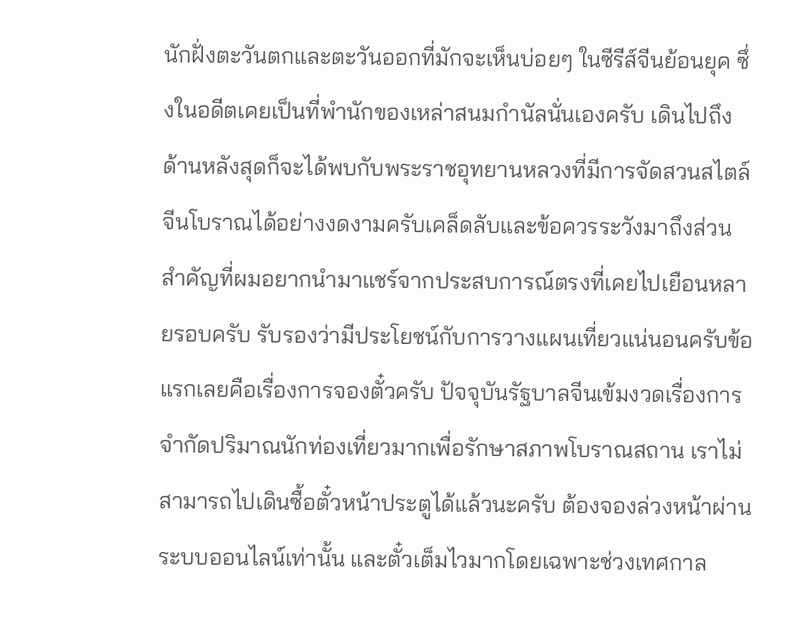นักฝั่งตะวันตกและตะวันออกที่มักจะเห็นบ่อยๆ ในซีรีส์จีนย้อนยุค ซึ่งในอดีตเคยเป็นที่พำนักของเหล่าสนมกำนัลนั่นเองครับ เดินไปถึงด้านหลังสุดก็จะได้พบกับพระราชอุทยานหลวงที่มีการจัดสวนสไตล์จีนโบราณได้อย่างงดงามครับเคล็ดลับและข้อควรระวังมาถึงส่วนสำคัญที่ผมอยากนำมาแชร์จากประสบการณ์ตรงที่เคยไปเยือนหลายรอบครับ รับรองว่ามีประโยชน์กับการวางแผนเที่ยวแน่นอนครับข้อแรกเลยคือเรื่องการจองตั๋วครับ ปัจจุบันรัฐบาลจีนเข้มงวดเรื่องการจำกัดปริมาณนักท่องเที่ยวมากเพื่อรักษาสภาพโบราณสถาน เราไม่สามารถไปเดินซื้อตั๋วหน้าประตูได้แล้วนะครับ ต้องจองล่วงหน้าผ่านระบบออนไลน์เท่านั้น และตั๋วเต็มไวมากโดยเฉพาะช่วงเทศกาล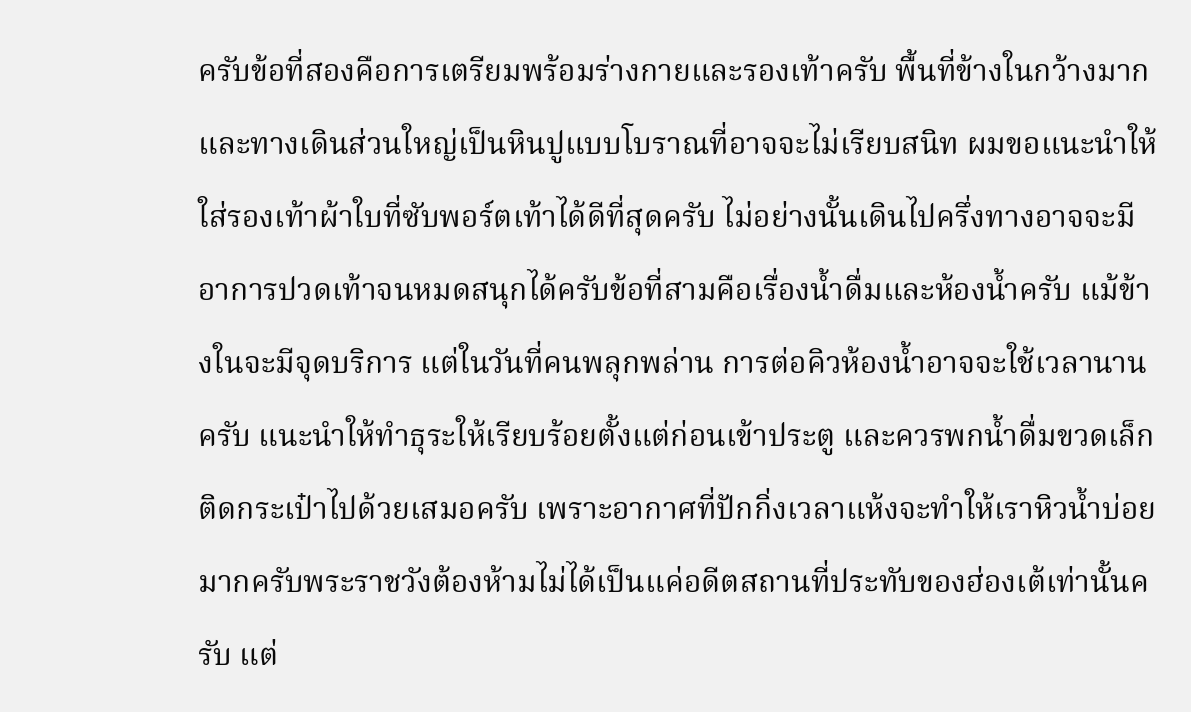ครับข้อที่สองคือการเตรียมพร้อมร่างกายและรองเท้าครับ พื้นที่ข้างในกว้างมากและทางเดินส่วนใหญ่เป็นหินปูแบบโบราณที่อาจจะไม่เรียบสนิท ผมขอแนะนำให้ใส่รองเท้าผ้าใบที่ซับพอร์ตเท้าได้ดีที่สุดครับ ไม่อย่างนั้นเดินไปครึ่งทางอาจจะมีอาการปวดเท้าจนหมดสนุกได้ครับข้อที่สามคือเรื่องน้ำดื่มและห้องน้ำครับ แม้ข้างในจะมีจุดบริการ แต่ในวันที่คนพลุกพล่าน การต่อคิวห้องน้ำอาจจะใช้เวลานานครับ แนะนำให้ทำธุระให้เรียบร้อยตั้งแต่ก่อนเข้าประตู และควรพกน้ำดื่มขวดเล็กติดกระเป๋าไปด้วยเสมอครับ เพราะอากาศที่ปักกิ่งเวลาแห้งจะทำให้เราหิวน้ำบ่อยมากครับพระราชวังต้องห้ามไม่ได้เป็นแค่อดีตสถานที่ประทับของฮ่องเต้เท่านั้นครับ แต่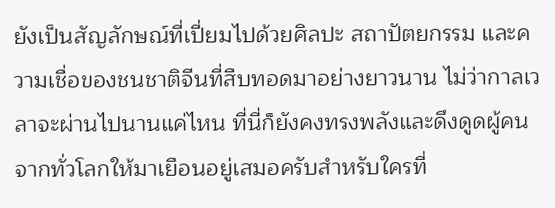ยังเป็นสัญลักษณ์ที่เปี่ยมไปด้วยศิลปะ สถาปัตยกรรม และความเชื่อของชนชาติจีนที่สืบทอดมาอย่างยาวนาน ไม่ว่ากาลเวลาจะผ่านไปนานแค่ไหน ที่นี่ก็ยังคงทรงพลังและดึงดูดผู้คนจากทั่วโลกให้มาเยือนอยู่เสมอครับสำหรับใครที่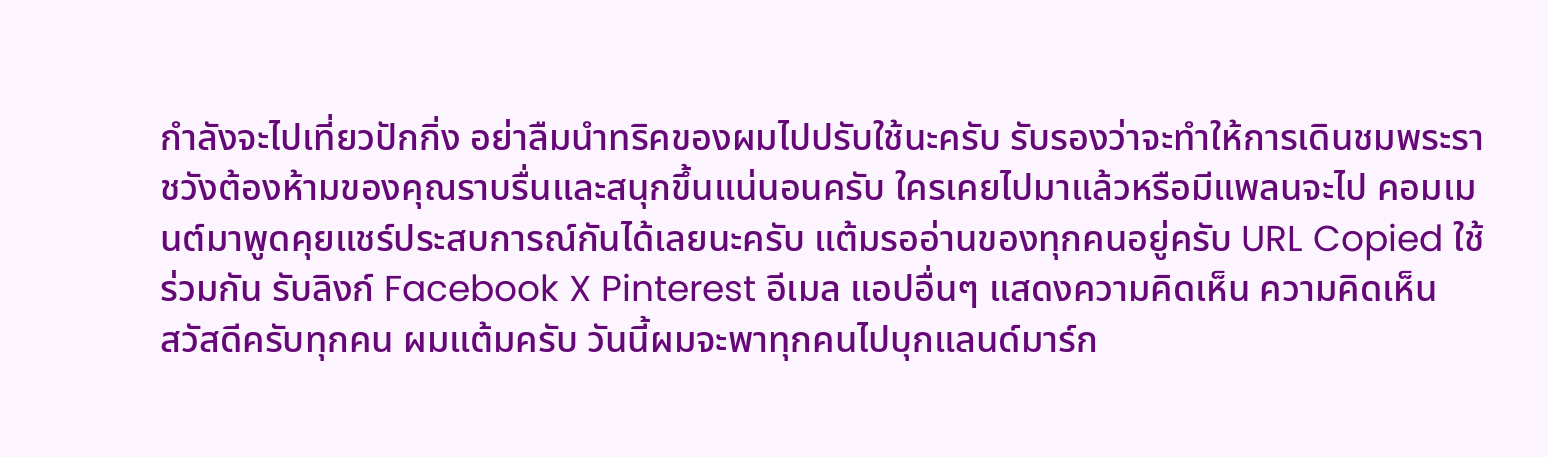กำลังจะไปเที่ยวปักกิ่ง อย่าลืมนำทริคของผมไปปรับใช้นะครับ รับรองว่าจะทำให้การเดินชมพระราชวังต้องห้ามของคุณราบรื่นและสนุกขึ้นแน่นอนครับ ใครเคยไปมาแล้วหรือมีแพลนจะไป คอมเมนต์มาพูดคุยแชร์ประสบการณ์กันได้เลยนะครับ แต้มรออ่านของทุกคนอยู่ครับ URL Copied ใช้ร่วมกัน รับลิงก์ Facebook X Pinterest อีเมล แอปอื่นๆ แสดงความคิดเห็น ความคิดเห็น
สวัสดีครับทุกคน ผมแต้มครับ วันนี้ผมจะพาทุกคนไปบุกแลนด์มาร์ก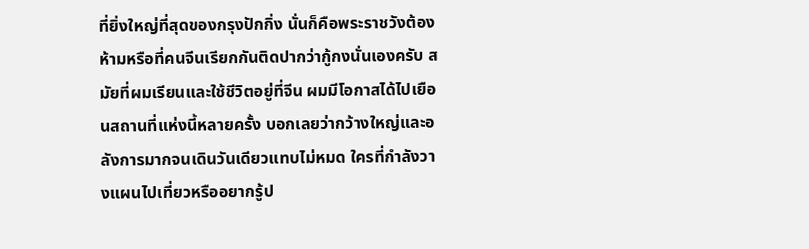ที่ยิ่งใหญ่ที่สุดของกรุงปักกิ่ง นั่นก็คือพระราชวังต้องห้ามหรือที่คนจีนเรียกกันติดปากว่ากู้กงนั่นเองครับ สมัยที่ผมเรียนและใช้ชีวิตอยู่ที่จีน ผมมีโอกาสได้ไปเยือนสถานที่แห่งนี้หลายครั้ง บอกเลยว่ากว้างใหญ่และอลังการมากจนเดินวันเดียวแทบไม่หมด ใครที่กำลังวางแผนไปเที่ยวหรืออยากรู้ป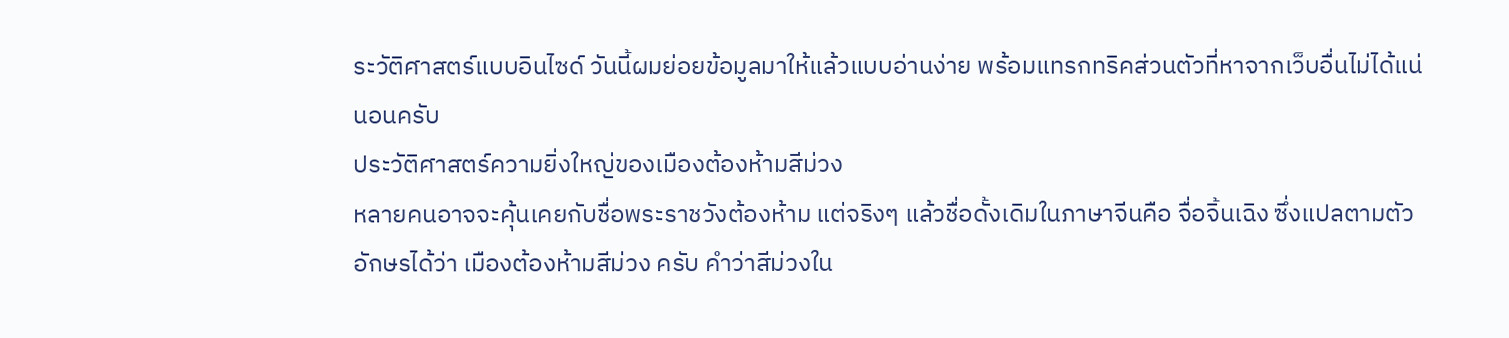ระวัติศาสตร์แบบอินไซด์ วันนี้ผมย่อยข้อมูลมาให้แล้วแบบอ่านง่าย พร้อมแทรกทริคส่วนตัวที่หาจากเว็บอื่นไม่ได้แน่นอนครับ
ประวัติศาสตร์ความยิ่งใหญ่ของเมืองต้องห้ามสีม่วง
หลายคนอาจจะคุ้นเคยกับชื่อพระราชวังต้องห้าม แต่จริงๆ แล้วชื่อดั้งเดิมในภาษาจีนคือ จื่อจิ้นเฉิง ซึ่งแปลตามตัวอักษรได้ว่า เมืองต้องห้ามสีม่วง ครับ คำว่าสีม่วงใน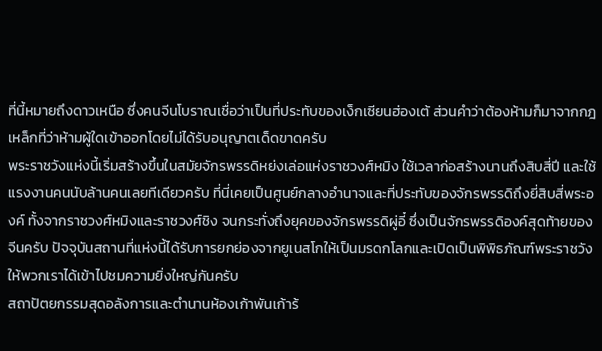ที่นี้หมายถึงดาวเหนือ ซึ่งคนจีนโบราณเชื่อว่าเป็นที่ประทับของเง็กเซียนฮ่องเต้ ส่วนคำว่าต้องห้ามก็มาจากกฎเหล็กที่ว่าห้ามผู้ใดเข้าออกโดยไม่ได้รับอนุญาตเด็ดขาดครับ
พระราชวังแห่งนี้เริ่มสร้างขึ้นในสมัยจักรพรรดิหย่งเล่อแห่งราชวงศ์หมิง ใช้เวลาก่อสร้างนานถึงสิบสี่ปี และใช้แรงงานคนนับล้านคนเลยทีเดียวครับ ที่นี่เคยเป็นศูนย์กลางอำนาจและที่ประทับของจักรพรรดิถึงยี่สิบสี่พระองค์ ทั้งจากราชวงศ์หมิงและราชวงศ์ชิง จนกระทั่งถึงยุคของจักรพรรดิผู่อี๋ ซึ่งเป็นจักรพรรดิองค์สุดท้ายของจีนครับ ปัจจุบันสถานที่แห่งนี้ได้รับการยกย่องจากยูเนสโกให้เป็นมรดกโลกและเปิดเป็นพิพิธภัณฑ์พระราชวังให้พวกเราได้เข้าไปชมความยิ่งใหญ่กันครับ
สถาปัตยกรรมสุดอลังการและตำนานห้องเก้าพันเก้าร้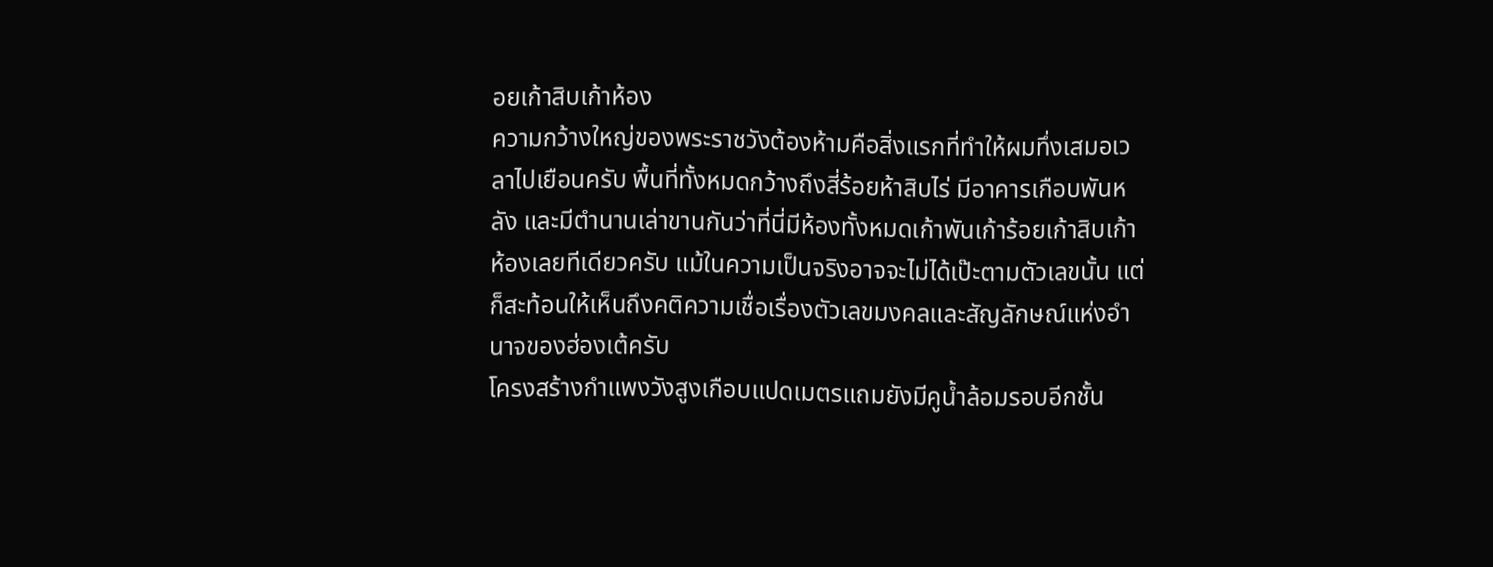อยเก้าสิบเก้าห้อง
ความกว้างใหญ่ของพระราชวังต้องห้ามคือสิ่งแรกที่ทำให้ผมทึ่งเสมอเวลาไปเยือนครับ พื้นที่ทั้งหมดกว้างถึงสี่ร้อยห้าสิบไร่ มีอาคารเกือบพันหลัง และมีตำนานเล่าขานกันว่าที่นี่มีห้องทั้งหมดเก้าพันเก้าร้อยเก้าสิบเก้าห้องเลยทีเดียวครับ แม้ในความเป็นจริงอาจจะไม่ได้เป๊ะตามตัวเลขนั้น แต่ก็สะท้อนให้เห็นถึงคติความเชื่อเรื่องตัวเลขมงคลและสัญลักษณ์แห่งอำนาจของฮ่องเต้ครับ
โครงสร้างกำแพงวังสูงเกือบแปดเมตรแถมยังมีคูน้ำล้อมรอบอีกชั้น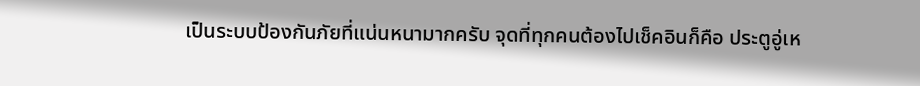เป็นระบบป้องกันภัยที่แน่นหนามากครับ จุดที่ทุกคนต้องไปเช็คอินก็คือ ประตูอู่เห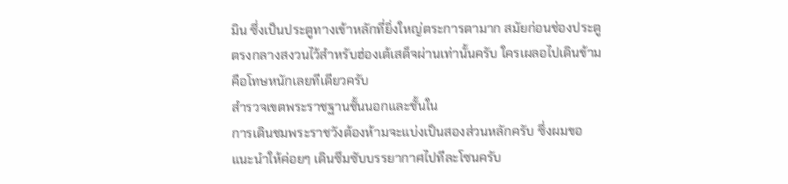มิน ซึ่งเป็นประตูทางเข้าหลักที่ยิ่งใหญ่ตระการตามาก สมัยก่อนช่องประตูตรงกลางสงวนไว้สำหรับฮ่องเต้เสด็จผ่านเท่านั้นครับ ใครเผลอไปเดินข้ามคือโทษหนักเลยทีเดียวครับ
สำรวจเขตพระราชฐานชั้นนอกและชั้นใน
การเดินชมพระราชวังต้องห้ามจะแบ่งเป็นสองส่วนหลักครับ ซึ่งผมขอแนะนำให้ค่อยๆ เดินซึมซับบรรยากาศไปทีละโซนครับ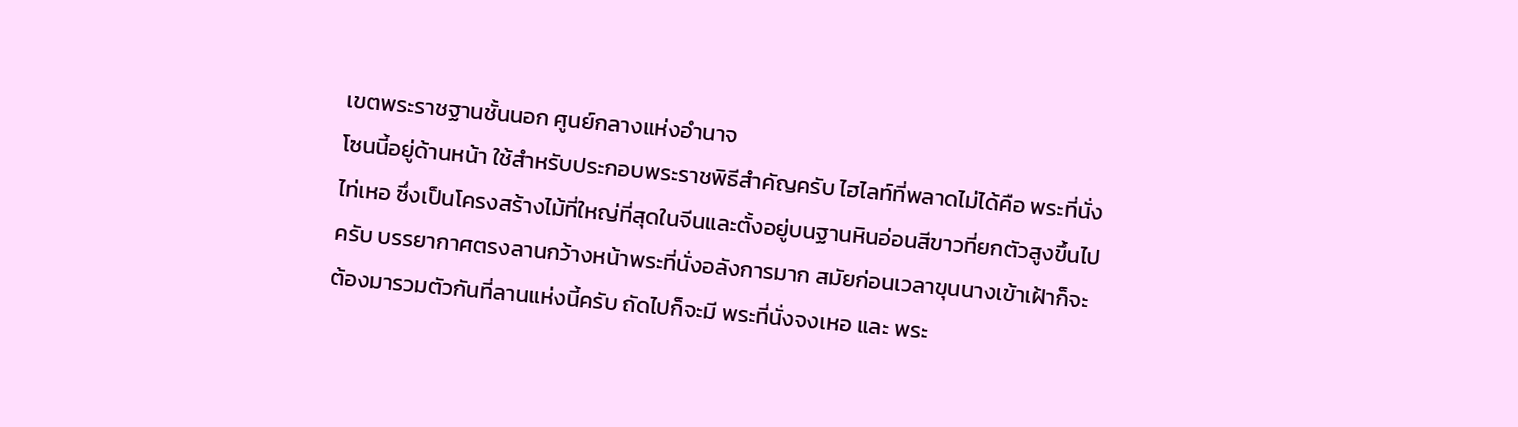เขตพระราชฐานชั้นนอก ศูนย์กลางแห่งอำนาจ
โซนนี้อยู่ด้านหน้า ใช้สำหรับประกอบพระราชพิธีสำคัญครับ ไฮไลท์ที่พลาดไม่ได้คือ พระที่นั่งไท่เหอ ซึ่งเป็นโครงสร้างไม้ที่ใหญ่ที่สุดในจีนและตั้งอยู่บนฐานหินอ่อนสีขาวที่ยกตัวสูงขึ้นไปครับ บรรยากาศตรงลานกว้างหน้าพระที่นั่งอลังการมาก สมัยก่อนเวลาขุนนางเข้าเฝ้าก็จะต้องมารวมตัวกันที่ลานแห่งนี้ครับ ถัดไปก็จะมี พระที่นั่งจงเหอ และ พระ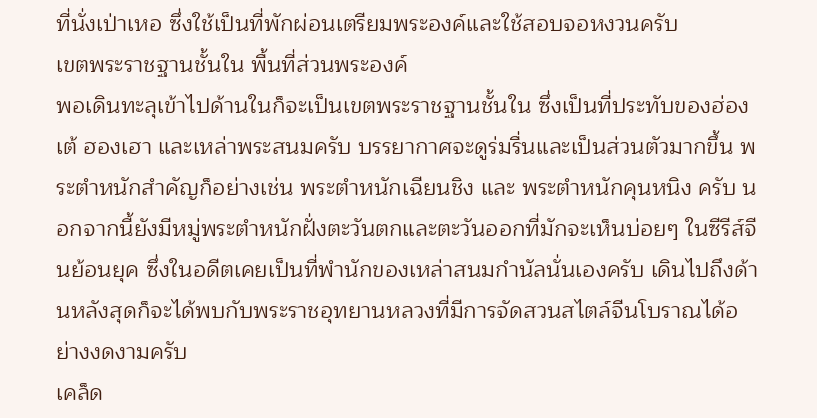ที่นั่งเป่าเหอ ซึ่งใช้เป็นที่พักผ่อนเตรียมพระองค์และใช้สอบจอหงวนครับ
เขตพระราชฐานชั้นใน พื้นที่ส่วนพระองค์
พอเดินทะลุเข้าไปด้านในก็จะเป็นเขตพระราชฐานชั้นใน ซึ่งเป็นที่ประทับของฮ่องเต้ ฮองเฮา และเหล่าพระสนมครับ บรรยากาศจะดูร่มรื่นและเป็นส่วนตัวมากขึ้น พระตำหนักสำคัญก็อย่างเช่น พระตำหนักเฉียนชิง และ พระตำหนักคุนหนิง ครับ นอกจากนี้ยังมีหมู่พระตำหนักฝั่งตะวันตกและตะวันออกที่มักจะเห็นบ่อยๆ ในซีรีส์จีนย้อนยุค ซึ่งในอดีตเคยเป็นที่พำนักของเหล่าสนมกำนัลนั่นเองครับ เดินไปถึงด้านหลังสุดก็จะได้พบกับพระราชอุทยานหลวงที่มีการจัดสวนสไตล์จีนโบราณได้อย่างงดงามครับ
เคล็ด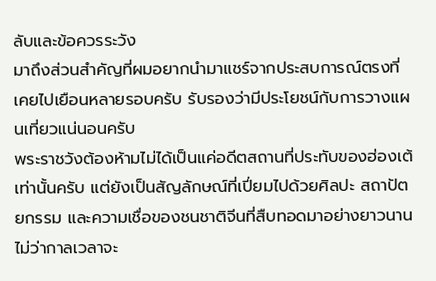ลับและข้อควรระวัง
มาถึงส่วนสำคัญที่ผมอยากนำมาแชร์จากประสบการณ์ตรงที่เคยไปเยือนหลายรอบครับ รับรองว่ามีประโยชน์กับการวางแผนเที่ยวแน่นอนครับ
พระราชวังต้องห้ามไม่ได้เป็นแค่อดีตสถานที่ประทับของฮ่องเต้เท่านั้นครับ แต่ยังเป็นสัญลักษณ์ที่เปี่ยมไปด้วยศิลปะ สถาปัตยกรรม และความเชื่อของชนชาติจีนที่สืบทอดมาอย่างยาวนาน ไม่ว่ากาลเวลาจะ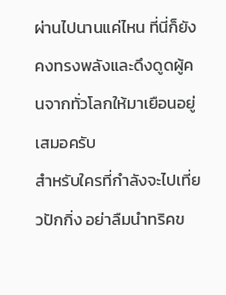ผ่านไปนานแค่ไหน ที่นี่ก็ยังคงทรงพลังและดึงดูดผู้คนจากทั่วโลกให้มาเยือนอยู่เสมอครับ
สำหรับใครที่กำลังจะไปเที่ยวปักกิ่ง อย่าลืมนำทริคข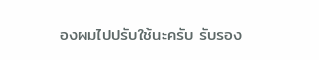องผมไปปรับใช้นะครับ รับรอง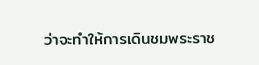ว่าจะทำให้การเดินชมพระราช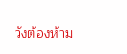วังต้องห้าม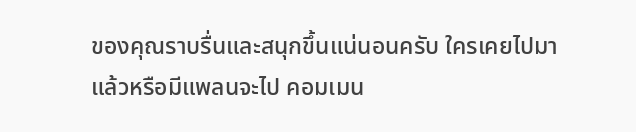ของคุณราบรื่นและสนุกขึ้นแน่นอนครับ ใครเคยไปมาแล้วหรือมีแพลนจะไป คอมเมน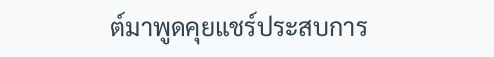ต์มาพูดคุยแชร์ประสบการ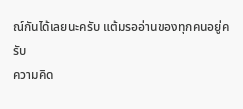ณ์กันได้เลยนะครับ แต้มรออ่านของทุกคนอยู่ครับ
ความคิด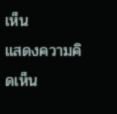เห็น
แสดงความคิดเห็น